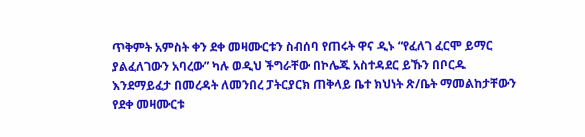ጥቅምት አምስት ቀን ደቀ መዛሙርቱን ስብሰባ የጠሩት ዋና ዲኑ “የፈለገ ፈርሞ ይማር ያልፈለገውን አባረው” ካሉ ወዲህ ችግራቸው በኮሌጁ አስተዳደር ይኹን በቦርዱ እንደማይፈታ በመረዳት ለመንበረ ፓትርያርክ ጠቅላይ ቤተ ክህነት ጽ/ቤት ማመልከታቸውን የደቀ መዛሙርቱ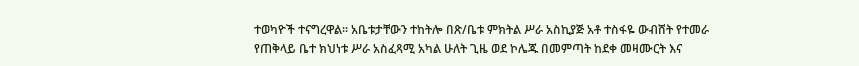ተወካዮች ተናግረዋል፡፡ አቤቱታቸውን ተከትሎ በጽ/ቤቱ ምክትል ሥራ አስኪያጅ አቶ ተስፋዬ ውብሸት የተመራ የጠቅላይ ቤተ ክህነቱ ሥራ አስፈጻሚ አካል ሁለት ጊዜ ወደ ኮሌጁ በመምጣት ከደቀ መዛሙርት እና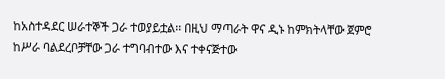ከአስተዳደር ሠራተኞች ጋራ ተወያይቷል፡፡ በዚህ ማጣራት ዋና ዲኑ ከምክትላቸው ጀምሮ ከሥራ ባልደረቦቻቸው ጋራ ተግባብተው እና ተቀናጅተው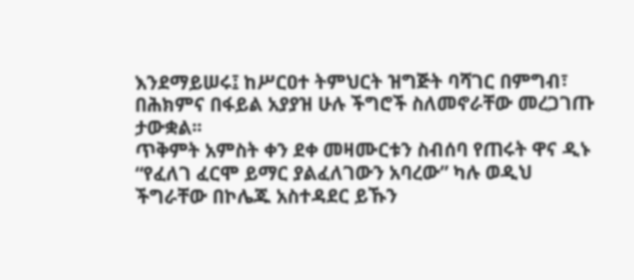እንደማይሠሩ፤ ከሥርዐተ ትምህርት ዝግጅት ባሻገር በምግብ፣ በሕክምና በፋይል አያያዝ ሁሉ ችግሮች ስለመኖራቸው መረጋገጡ ታውቋል፡፡
ጥቅምት አምስት ቀን ደቀ መዛሙርቱን ስብሰባ የጠሩት ዋና ዲኑ “የፈለገ ፈርሞ ይማር ያልፈለገውን አባረው” ካሉ ወዲህ ችግራቸው በኮሌጁ አስተዳደር ይኹን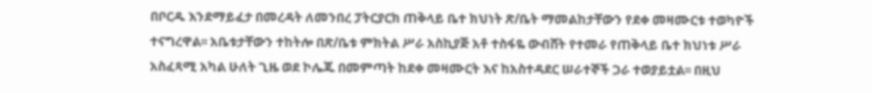በቦርዱ እንደማይፈታ በመረዳት ለመንበረ ፓትርያርክ ጠቅላይ ቤተ ክህነት ጽ/ቤት ማመልከታቸውን የደቀ መዛሙርቱ ተወካዮች ተናግረዋል፡፡ አቤቱታቸውን ተከትሎ በጽ/ቤቱ ምክትል ሥራ አስኪያጅ አቶ ተስፋዬ ውብሸት የተመራ የጠቅላይ ቤተ ክህነቱ ሥራ አስፈጻሚ አካል ሁለት ጊዜ ወደ ኮሌጁ በመምጣት ከደቀ መዛሙርት እና ከአስተዳደር ሠራተኞች ጋራ ተወያይቷል፡፡ በዚህ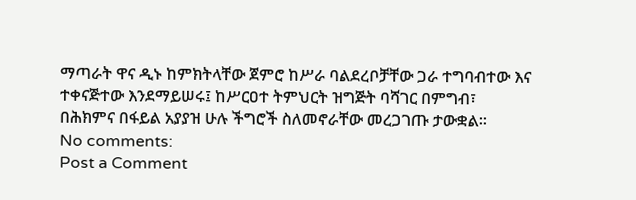ማጣራት ዋና ዲኑ ከምክትላቸው ጀምሮ ከሥራ ባልደረቦቻቸው ጋራ ተግባብተው እና ተቀናጅተው እንደማይሠሩ፤ ከሥርዐተ ትምህርት ዝግጅት ባሻገር በምግብ፣ በሕክምና በፋይል አያያዝ ሁሉ ችግሮች ስለመኖራቸው መረጋገጡ ታውቋል፡፡
No comments:
Post a Comment